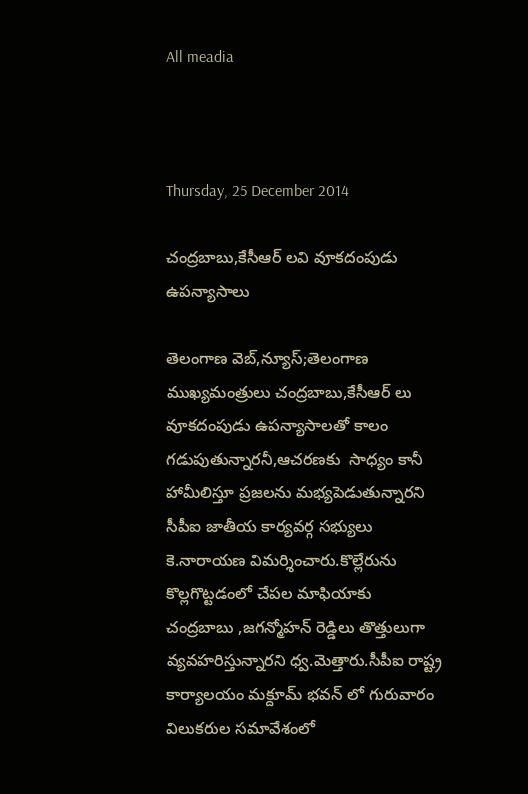All meadia



Thursday, 25 December 2014

చంద్రబాబు,కేసీఆర్ లవి వూకదంపుడు ఉపన్యాసాలు

తెలంగాణ వెబ్,న్యూస్;తెలంగాణ ముఖ్యమంత్రులు చంద్రబాబు,కేసీఆర్ లు వూకదంపుడు ఉపన్యాసాలతో కాలం గడుపుతున్నారనీ,ఆచరణకు  సాధ్యం కానీ హామీలిస్తూ ప్రజలను మభ్యపెడుతున్నారని సీపీఐ జాతీయ కార్యవర్గ సభ్యులు కె.నారాయణ విమర్శించారు.కొల్లేరును కొల్లగొట్టడంలో చేపల మాఫియాకు చంద్రబాబు ,జగన్మోహన్ రెడ్డిలు తొత్తులుగా వ్యవహరిస్తున్నారని ధ్వ.మెత్తారు.సీపీఐ రాష్ట్ర కార్యాలయం మక్దూమ్ భవన్ లో గురువారం విలుకరుల సమావేశంలో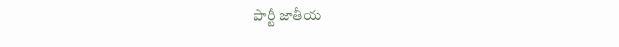పార్టీ జాతీయ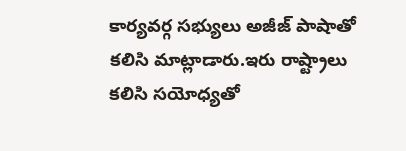కార్యవర్గ సభ్యులు అజీజ్ పాషాతో కలిసి మాట్లాడారు.ఇరు రాష్ట్రాలు కలిసి సయోధ్యతో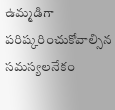ఉమ్మడిగా పరిష్కరించుకోవాల్సిన సమస్యలనేకం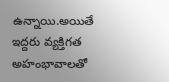ఉన్నాయి.అయితే ఇద్దరు వ్యక్తిగత అహంభావాలతో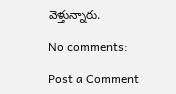వెళ్తున్నారు.

No comments:

Post a Comment